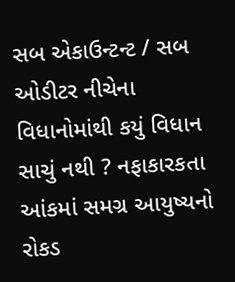સબ એકાઉન્ટન્ટ / સબ ઓડીટર નીચેના વિધાનોમાંથી કયું વિધાન સાચું નથી ? નફાકારકતા આંકમાં સમગ્ર આયુષ્યનો રોકડ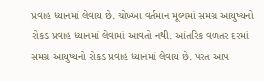પ્રવાહ ધ્યાનમાં લેવાય છે. ચોખ્ખા વર્તમાન મૂલ્યમાં સમગ્ર આયુષ્યનો રોકડ પ્રવાહ ધ્યાનમાં લેવામાં આવતો નથી. આંતરિક વળતર દરમાં સમગ્ર આયુષ્યનો રોકડ પ્રવાહ ધ્યાનમાં લેવાય છે. પરત આપ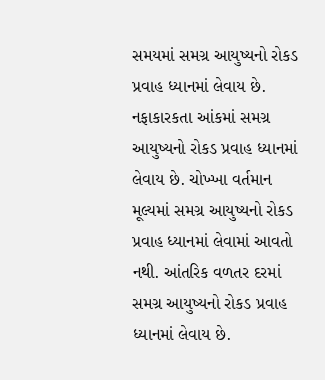સમયમાં સમગ્ર આયુષ્યનો રોકડ પ્રવાહ ધ્યાનમાં લેવાય છે. નફાકારકતા આંકમાં સમગ્ર આયુષ્યનો રોકડ પ્રવાહ ધ્યાનમાં લેવાય છે. ચોખ્ખા વર્તમાન મૂલ્યમાં સમગ્ર આયુષ્યનો રોકડ પ્રવાહ ધ્યાનમાં લેવામાં આવતો નથી. આંતરિક વળતર દરમાં સમગ્ર આયુષ્યનો રોકડ પ્રવાહ ધ્યાનમાં લેવાય છે.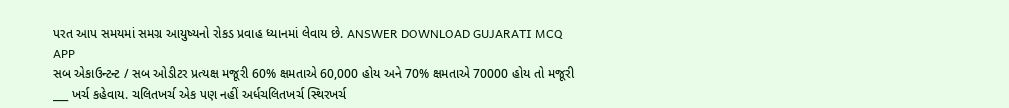પરત આપ સમયમાં સમગ્ર આયુષ્યનો રોકડ પ્રવાહ ધ્યાનમાં લેવાય છે. ANSWER DOWNLOAD GUJARATI MCQ APP
સબ એકાઉન્ટન્ટ / સબ ઓડીટર પ્રત્યક્ષ મજૂરી 60% ક્ષમતાએ 60,000 હોય અને 70% ક્ષમતાએ 70000 હોય તો મજૂરી ___ ખર્ચ કહેવાય. ચલિતખર્ચ એક પણ નહીં અર્ધચલિતખર્ચ સ્થિરખર્ચ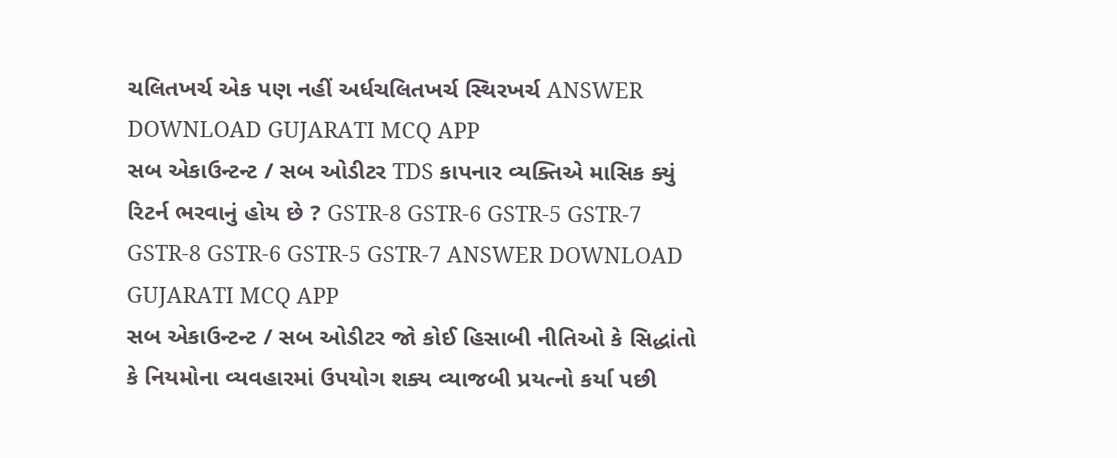ચલિતખર્ચ એક પણ નહીં અર્ધચલિતખર્ચ સ્થિરખર્ચ ANSWER DOWNLOAD GUJARATI MCQ APP
સબ એકાઉન્ટન્ટ / સબ ઓડીટર TDS કાપનાર વ્યક્તિએ માસિક ક્યું રિટર્ન ભરવાનું હોય છે ? GSTR-8 GSTR-6 GSTR-5 GSTR-7 GSTR-8 GSTR-6 GSTR-5 GSTR-7 ANSWER DOWNLOAD GUJARATI MCQ APP
સબ એકાઉન્ટન્ટ / સબ ઓડીટર જો કોઈ હિસાબી નીતિઓ કે સિદ્ધાંતો કે નિયમોના વ્યવહારમાં ઉપયોગ શક્ય વ્યાજબી પ્રયત્નો કર્યા પછી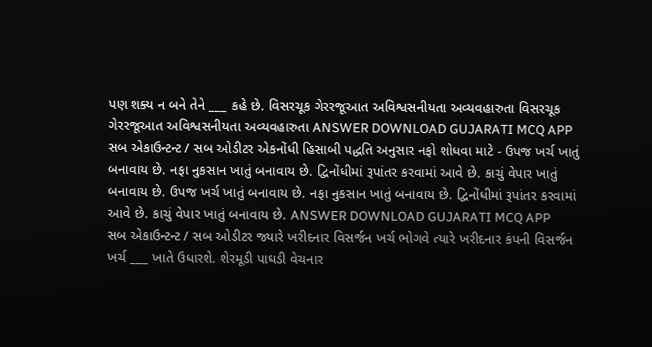પણ શક્ય ન બને તેને ___ કહે છે. વિસરચૂક ગેરરજૂઆત અવિશ્વસનીયતા અવ્યવહારુતા વિસરચૂક ગેરરજૂઆત અવિશ્વસનીયતા અવ્યવહારુતા ANSWER DOWNLOAD GUJARATI MCQ APP
સબ એકાઉન્ટન્ટ / સબ ઓડીટર એકનોંધી હિસાબી પદ્ધતિ અનુસાર નફો શોધવા માટે - ઉપજ ખર્ચ ખાતું બનાવાય છે. નફા નુકસાન ખાતું બનાવાય છે. દ્વિનોંધીમાં રૂપાંતર કરવામાં આવે છે. કાચું વેપાર ખાતું બનાવાય છે. ઉપજ ખર્ચ ખાતું બનાવાય છે. નફા નુકસાન ખાતું બનાવાય છે. દ્વિનોંધીમાં રૂપાંતર કરવામાં આવે છે. કાચું વેપાર ખાતું બનાવાય છે. ANSWER DOWNLOAD GUJARATI MCQ APP
સબ એકાઉન્ટન્ટ / સબ ઓડીટર જ્યારે ખરીદનાર વિસર્જન ખર્ચ ભોગવે ત્યારે ખરીદનાર કંપની વિસર્જન ખર્ચ ___ ખાતે ઉધારશે. શેરમૂડી પાઘડી વેચનાર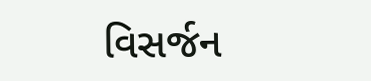વિસર્જન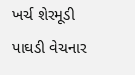ખર્ચ શેરમૂડી પાઘડી વેચનાર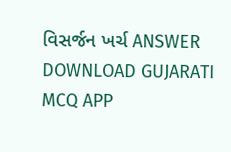વિસર્જન ખર્ચ ANSWER DOWNLOAD GUJARATI MCQ APP